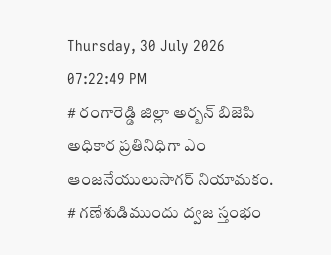Thursday, 30 July 2026 07:22:49 PM
# రంగారెడ్డి జిల్లా అర్బన్ బిజెపి అధికార ప్రతినిధిగా ఎం ఆంజనేయులుసాగర్ నియామకం. # గణేశుడిముందు ద్వజ స్తంభం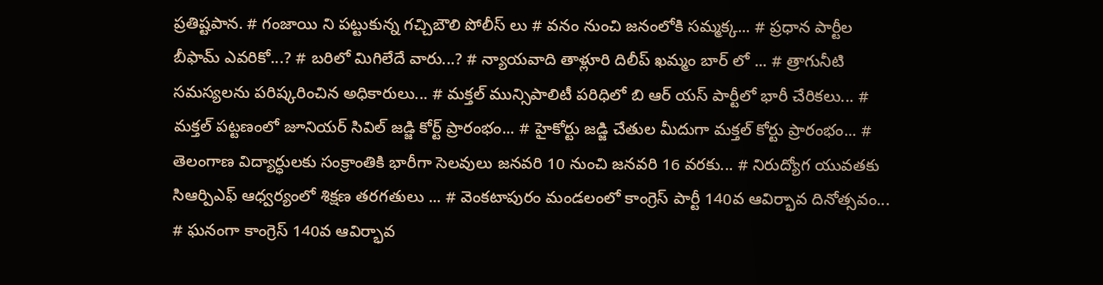ప్రతిష్టపాన. # గంజాయి ని పట్టుకున్న గచ్చిబౌలి పోలీస్ లు # వనం నుంచి జనంలోకి సమ్మక్క... # ప్రధాన పార్టీల బీఫామ్ ఎవరికో...? # బరిలో మిగిలేదే వారు...? # న్యాయవాది తాళ్లూరి దిలీప్ ఖమ్మం బార్ లో ... # త్రాగునీటి సమస్యలను పరిష్కరించిన అధికారులు... # మక్తల్ మున్సిపాలిటీ పరిధిలో బి ఆర్ యస్ పార్టీలో భారీ చేరికలు... # మక్తల్ పట్టణంలో జూనియర్ సివిల్ జడ్జి కోర్ట్ ప్రారంభం... # హైకోర్టు జడ్జి చేతుల మీదుగా మక్తల్ కోర్టు ప్రారంభం... # తెలంగాణ విద్యార్ధులకు సంక్రాంతికి భారీగా సెలవులు జనవరి 10 నుంచి జనవరి 16 వరకు... # నిరుద్యోగ యువతకు సిఆర్పిఎఫ్ ఆధ్వర్యంలో శిక్షణ తరగతులు ... # వెంకటాపురం మండలంలో కాంగ్రెస్ పార్టీ 140వ ఆవిర్భావ దినోత్సవం... # ఘనంగా కాంగ్రెస్ 140వ ఆవిర్భావ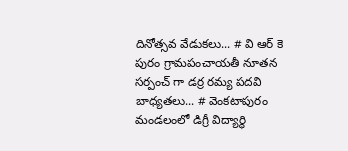దినోత్సవ వేడుకలు... # వి ఆర్ కె పురం గ్రామపంచాయతీ నూతన సర్పంచ్ గా డర్ర రమ్య పదవి బాధ్యతలు... # వెంకటాపురం మండలంలో డిగ్రీ విద్యార్థి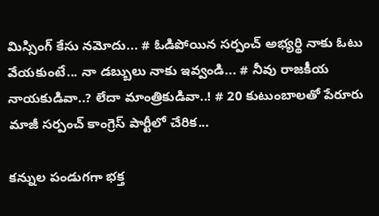మిస్సింగ్ కేసు నమోదు... # ఓడిపోయిన సర్పంచ్ అభ్యర్థి నాకు ఓటు వేయకుంటే... నా డబ్బులు నాకు ఇవ్వండి... # నీవు రాజకీయ నాయకుడివా..? లేదా మాంత్రికుడివా..! # 20 కుటుంబాలతో పేరూరు మాజీ సర్పంచ్ కాంగ్రెస్ పార్టీలో చేరిక...

కన్నుల పండుగగా భక్త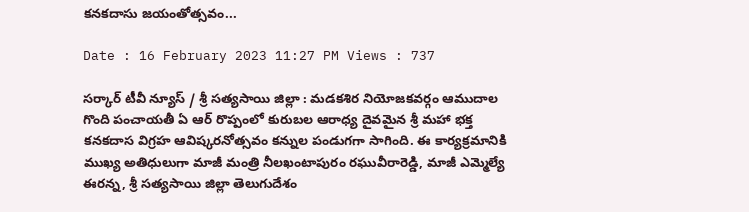కనకదాసు జయంతోత్సవం...

Date : 16 February 2023 11:27 PM Views : 737

సర్కార్ టీవీ న్యూస్ / శ్రీ సత్యసాయి జిల్లా : మడకశిర నియోజకవర్గం ఆముదాల గొంది పంచాయతీ ఏ ఆర్ రొప్పంలో కురుబల ఆరాధ్య దైవమైన శ్రీ మహా భక్త కనకదాస విగ్రహ ఆవిష్కరనోత్సవం కన్నుల పండుగగా సాగింది. ఈ కార్యక్రమానికి ముఖ్య అతిధులుగా మాజీ మంత్రి నీలఖంటాపురం రఘువీరారెడ్డి, మాజీ ఎమ్మెల్యే ఈరన్న, శ్రీ సత్యసాయి జిల్లా తెలుగుదేశం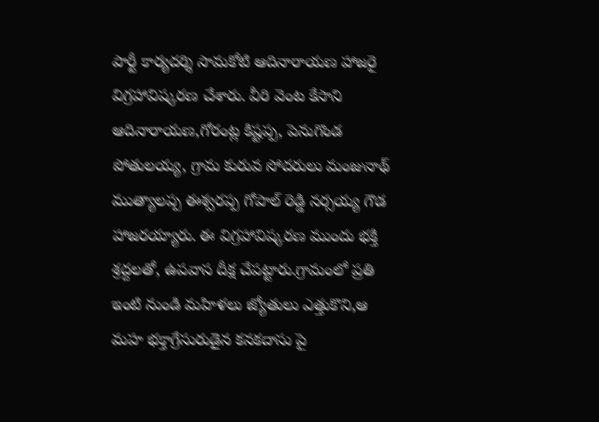పార్టీ కార్యదర్శి సామకోటి ఆదినారాయణ హాజరై విగ్రహావిష్కరణ చేశారు. వీరి వెంట కేసాని ఆదినారాయణ,గోరంట్ల కిష్టప్ప, పెనుగొండ పోతులయ్య, గ్రామ కురువ సోదరులు మంజునాథ్ ముత్యాలప్ప ఈశ్వరప్ప గోపాల్ రెడ్డి నర్సయ్య గౌడ హాజరయ్యారు. ఈ విగ్రహావిష్కరణ ముందు భక్తి శ్రద్దలతో, ఉపవాస దీక్ష చేపట్టారు.గ్రామంలో ప్రతి ఇంటి నుండి మహిళలు జ్యోతులు ఎత్తుకొని,ఆ మహ భక్తాగ్రేసురుడైన కనకదాసు పై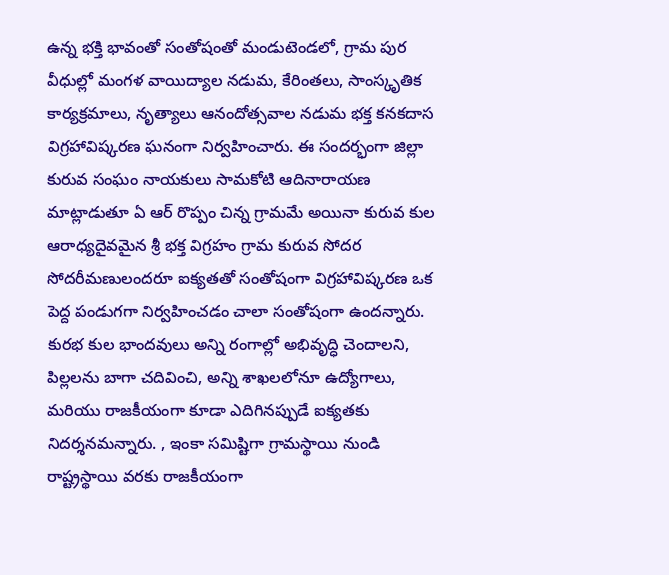ఉన్న భక్తి భావంతో సంతోషంతో మండుటెండలో, గ్రామ పుర వీధుల్లో మంగళ వాయిద్యాల నడుమ, కేరింతలు, సాంస్కృతిక కార్యక్రమాలు, నృత్యాలు ఆనందోత్సవాల నడుమ భక్త కనకదాస విగ్రహావిష్కరణ ఘనంగా నిర్వహించారు. ఈ సందర్భంగా జిల్లా కురువ సంఘం నాయకులు సామకోటి ఆదినారాయణ మాట్లాడుతూ ఏ ఆర్ రొప్పం చిన్న గ్రామమే అయినా కురువ కుల ఆరాధ్యదైవమైన శ్రీ భక్త విగ్రహం గ్రామ కురువ సోదర సోదరీమణులందరూ ఐక్యతతో సంతోషంగా విగ్రహావిష్కరణ ఒక పెద్ద పండుగగా నిర్వహించడం చాలా సంతోషంగా ఉందన్నారు. కురభ కుల భాందవులు అన్ని రంగాల్లో అభివృద్ధి చెందాలని, పిల్లలను బాగా చదివించి, అన్ని శాఖలలోనూ ఉద్యోగాలు, మరియు రాజకీయంగా కూడా ఎదిగినప్పుడే ఐక్యతకు నిదర్శనమన్నారు. , ఇంకా సమిష్టిగా గ్రామస్థాయి నుండి రాష్ట్రస్థాయి వరకు రాజకీయంగా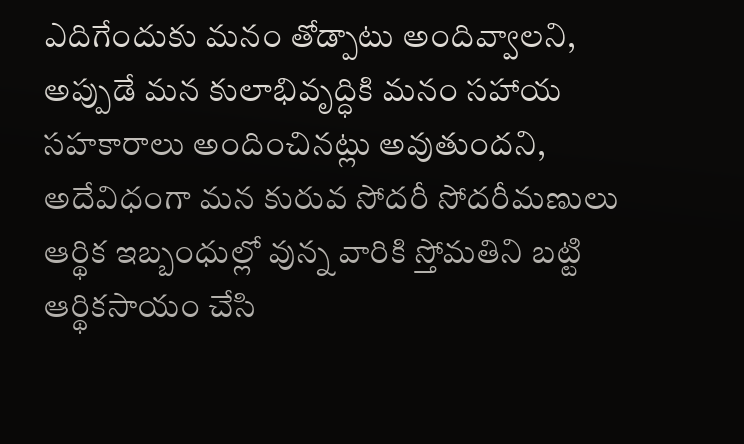ఎదిగేందుకు మనం తోడ్పాటు అందివ్వాలని, అప్పుడే మన కులాభివృద్ధికి మనం సహాయ సహకారాలు అందించినట్లు అవుతుందని, అదేవిధంగా మన కురువ సోదరీ సోదరీమణులు ఆర్థిక ఇబ్బంధుల్లో వున్న వారికి స్తోమతిని బట్టి ఆర్థికసాయం చేసి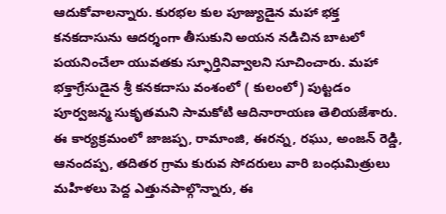ఆదుకోవాలన్నారు. కురభల కుల పూజ్యుడైన మహా భక్త కనకదాసును ఆదర్శంగా తీసుకుని అయన నడిచిన బాటలో పయనించేలా యువతకు స్ఫూర్తినివ్వాలని సూచించారు. మహా భక్తాగ్రేసుడైన శ్రీ కనకదాసు వంశంలో ( కులంలో) పుట్టడం పూర్వజన్మ సుకృతమని సామకోటి ఆదినారాయణ తెలియజేశారు. ఈ కార్యక్రమంలో జాజప్ప, రామాంజి, ఈరన్న, రఘు, అంజన్ రెడ్డి, ఆనందప్ప, తదితర గ్రామ కురువ సోదరులు వారి బంధుమిత్రులు మహిళలు పెద్ద ఎత్తునపాల్గొన్నారు, ఈ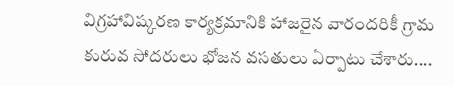విగ్రహావిష్కరణ కార్యక్రమానికి హాజరైన వారందరికీ గ్రామ కురువ సోదరులు భోజన వసతులు ఏర్పాటు చేశారు....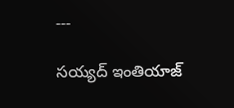---

సయ్యద్ ఇంతియాజ్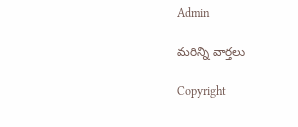Admin

మరిన్ని వార్తలు

Copyright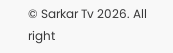© Sarkar Tv 2026. All right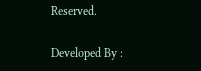Reserved.

Developed By :